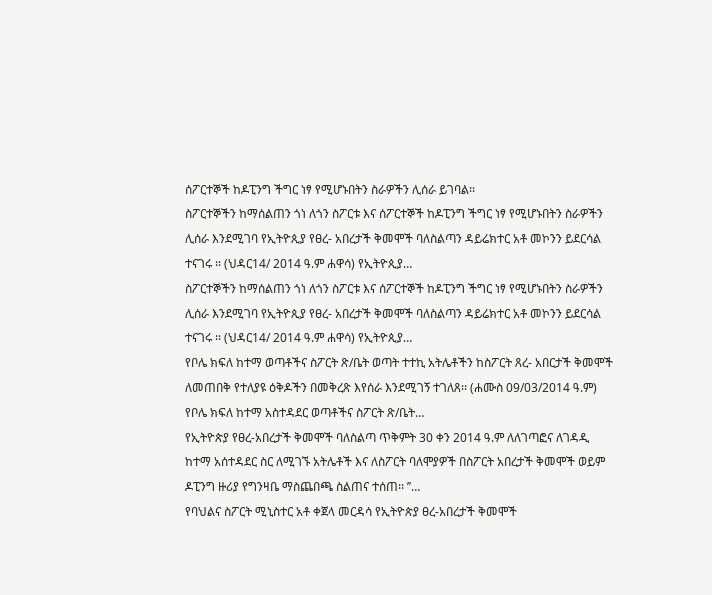ሰፖርተኞች ከዶፒንግ ችግር ነፃ የሚሆኑበትን ስራዎችን ሊሰራ ይገባል፡፡
ስፖርተኞችን ከማሰልጠን ጎነ ለጎን ስፖርቱ እና ሰፖርተኞች ከዶፒንግ ችግር ነፃ የሚሆኑበትን ስራዎችን ሊሰራ እንደሚገባ የኢትዮጲያ የፀረ- አበረታች ቅመሞች ባለስልጣን ዳይሬክተር አቶ መኮንን ይደርሳል ተናገሩ ፡፡ (ህዳር14/ 2014 ዓ.ም ሐዋሳ) የኢትዮጲያ…
ስፖርተኞችን ከማሰልጠን ጎነ ለጎን ስፖርቱ እና ሰፖርተኞች ከዶፒንግ ችግር ነፃ የሚሆኑበትን ስራዎችን ሊሰራ እንደሚገባ የኢትዮጲያ የፀረ- አበረታች ቅመሞች ባለስልጣን ዳይሬክተር አቶ መኮንን ይደርሳል ተናገሩ ፡፡ (ህዳር14/ 2014 ዓ.ም ሐዋሳ) የኢትዮጲያ…
የቦሌ ክፍለ ከተማ ወጣቶችና ስፖርት ጽ/ቤት ወጣት ተተኪ አትሌቶችን ከስፖርት ጸረ- አበርታች ቅመሞች ለመጠበቅ የተለያዩ ዕቅዶችን በመቅረጽ እየሰራ እንደሚገኝ ተገለጸ፡፡ (ሐሙስ 09/03/2014 ዓ.ም) የቦሌ ክፍለ ከተማ አስተዳደር ወጣቶችና ስፖርት ጽ/ቤት…
የኢትዮጵያ የፀረ-አበረታች ቅመሞች ባለስልጣ ጥቅምት 30 ቀን 2014 ዓ.ም ለለገጣፎና ለገዳዲ ከተማ አሰተዳደር ስር ለሚገኙ አትሌቶች እና ለስፖርት ባለሞያዎች በስፖርት አበረታች ቅመሞች ወይም ዶፒንግ ዙሪያ የግንዛቤ ማስጨበጫ ስልጠና ተሰጠ፡፡ ’’…
የባህልና ስፖርት ሚኒስተር አቶ ቀጀላ መርዳሳ የኢትዮጵያ ፀረ-አበረታች ቅመሞች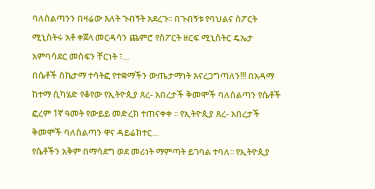ባለስልጣንን በዛሬው እለት ጉብኝት አደረጉ፡፡ በጉብኝቱ የባህልና ስፖርት ሚኒስትሩ አቶ ቀጀላ መርዳሳን ጨምሮ የስፖርት ዘርፍ ሚኒስትር ዴኤታ አምባሳደር መስፍን ቸርነት ፣…
በሴቶች ስኬታማ ተሳትፎ የተቋማችን ውጤታማነት እናረጋግጣለን!!! በአዳማ ከተማ ሲካሄድ የቆየው የኢትዮጲያ ጸረ- አበረታች ቅመሞች ባለስልጣን የሴቶች ፎረም 1ኛ ዓመት የውይይ መድረክ ተጠናቀቀ ፡፡ የኢትዮጲያ ጸረ- አበረታች ቅመሞች ባለስልጣን ዋና ዳይሬክተር…
የሴቶችን አቅም በማሳደግ ወደ መሪነት ማምጣት ይገባል ተባለ፡፡ የኢትዮጲያ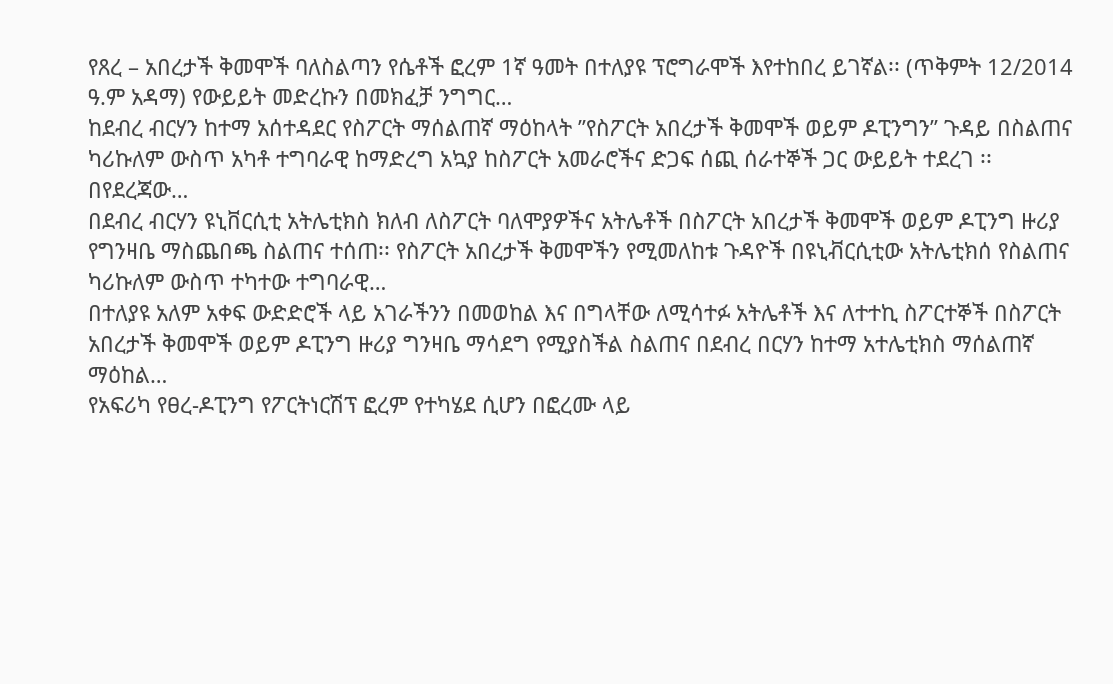የጸረ – አበረታች ቅመሞች ባለስልጣን የሴቶች ፎረም 1ኛ ዓመት በተለያዩ ፕሮግራሞች እየተከበረ ይገኛል፡፡ (ጥቅምት 12/2014 ዓ.ም አዳማ) የውይይት መድረኩን በመክፈቻ ንግግር…
ከደብረ ብርሃን ከተማ አሰተዳደር የስፖርት ማሰልጠኛ ማዕከላት ’’የስፖርት አበረታች ቅመሞች ወይም ዶፒንግን’’ ጉዳይ በስልጠና ካሪኩለም ውስጥ አካቶ ተግባራዊ ከማድረግ አኳያ ከስፖርት አመራሮችና ድጋፍ ሰጪ ሰራተኞች ጋር ውይይት ተደረገ ፡፡ በየደረጃው…
በደብረ ብርሃን ዩኒቨርሲቲ አትሌቲክስ ክለብ ለስፖርት ባለሞያዎችና አትሌቶች በስፖርት አበረታች ቅመሞች ወይም ዶፒንግ ዙሪያ የግንዛቤ ማስጨበጫ ስልጠና ተሰጠ፡፡ የስፖርት አበረታች ቅመሞችን የሚመለከቱ ጉዳዮች በዩኒቭርሲቲው አትሌቲክሰ የስልጠና ካሪኩለም ውስጥ ተካተው ተግባራዊ…
በተለያዩ አለም አቀፍ ውድድሮች ላይ አገራችንን በመወከል እና በግላቸው ለሚሳተፉ አትሌቶች እና ለተተኪ ስፖርተኞች በስፖርት አበረታች ቅመሞች ወይም ዶፒንግ ዙሪያ ግንዛቤ ማሳደግ የሚያስችል ስልጠና በደብረ በርሃን ከተማ አተሌቲክስ ማሰልጠኛ ማዕከል…
የአፍሪካ የፀረ-ዶፒንግ የፖርትነርሽፕ ፎረም የተካሄደ ሲሆን በፎረሙ ላይ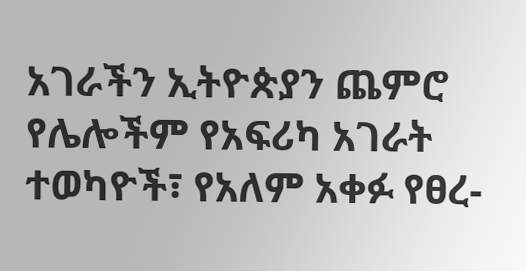አገራችን ኢትዮጵያን ጨምሮ የሌሎችም የአፍሪካ አገራት ተወካዮች፣ የአለም አቀፉ የፀረ-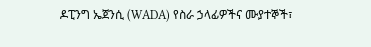ዶፒንግ ኤጀንሲ (WADA) የስራ ኃላፊዎችና ሙያተኞች፣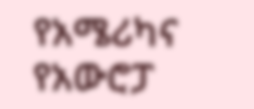የአሜሪካና የአውሮፓ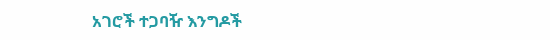አገሮች ተጋባዥ እንግዶች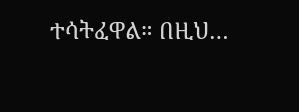ተሳትፈዋል። በዚህ…